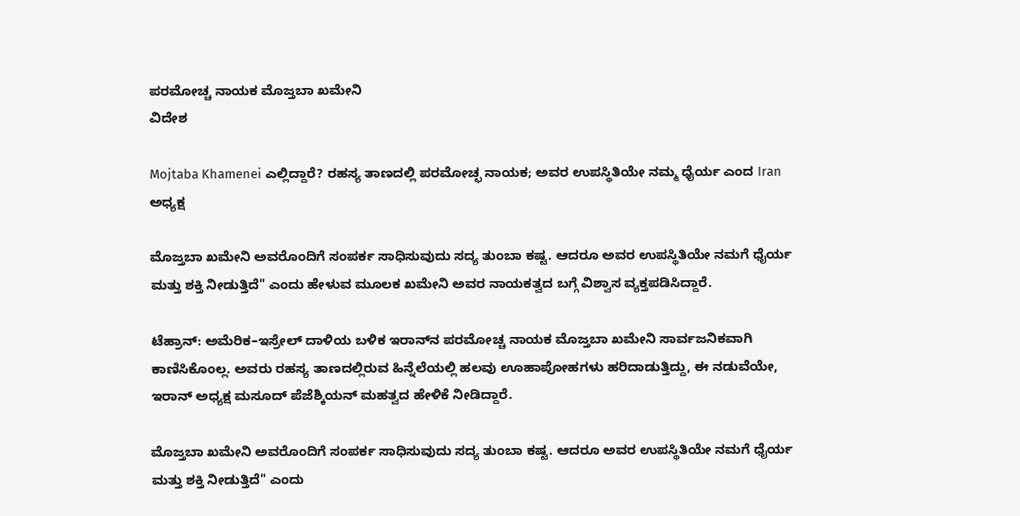ಪರಮೋಚ್ಚ ನಾಯಕ ಮೊಜ್ತಬಾ ಖಮೇನಿ
ವಿದೇಶ

Mojtaba Khamenei ಎಲ್ಲಿದ್ದಾರೆ? ರಹಸ್ಯ ತಾಣದಲ್ಲಿ ಪರಮೋಚ್ಛ ನಾಯಕ; ಅವರ ಉಪಸ್ಥಿತಿಯೇ ನಮ್ಮ ಧೈರ್ಯ ಎಂದ Iran ಅಧ್ಯಕ್ಷ

ಮೊಜ್ತಬಾ ಖಮೇನಿ ಅವರೊಂದಿಗೆ ಸಂಪರ್ಕ ಸಾಧಿಸುವುದು ಸದ್ಯ ತುಂಬಾ ಕಷ್ಟ. ಆದರೂ ಅವರ ಉಪಸ್ಥಿತಿಯೇ ನಮಗೆ ಧೈರ್ಯ ಮತ್ತು ಶಕ್ತಿ ನೀಡುತ್ತಿದೆ" ಎಂದು ಹೇಳುವ ಮೂಲಕ ಖಮೇನಿ ಅವರ ನಾಯಕತ್ವದ ಬಗ್ಗೆ ವಿಶ್ವಾಸ ವ್ಯಕ್ತಪಡಿಸಿದ್ದಾರೆ.

ಟೆಹ್ರಾನ್: ಅಮೆರಿಕ–ಇಸ್ರೇಲ್ ದಾಳಿಯ ಬಳಿಕ ಇರಾನ್‌ನ ಪರಮೋಚ್ಚ ನಾಯಕ ಮೊಜ್ತಬಾ ಖಮೇನಿ ಸಾರ್ವಜನಿಕವಾಗಿ ಕಾಣಿಸಿಕೊಂಲ್ಲ. ಅವರು ರಹಸ್ಯ ತಾಣದಲ್ಲಿರುವ ಹಿನ್ನೆಲೆಯಲ್ಲಿ ಹಲವು ಊಹಾಪೋಹಗಳು ಹರಿದಾಡುತ್ತಿದ್ದು, ಈ ನಡುವೆಯೇ, ಇರಾನ್ ಅಧ್ಯಕ್ಷ ಮಸೂದ್ ಪೆಜೆಶ್ಕಿಯನ್ ಮಹತ್ವದ ಹೇಳಿಕೆ ನೀಡಿದ್ದಾರೆ.

ಮೊಜ್ತಬಾ ಖಮೇನಿ ಅವರೊಂದಿಗೆ ಸಂಪರ್ಕ ಸಾಧಿಸುವುದು ಸದ್ಯ ತುಂಬಾ ಕಷ್ಟ. ಆದರೂ ಅವರ ಉಪಸ್ಥಿತಿಯೇ ನಮಗೆ ಧೈರ್ಯ ಮತ್ತು ಶಕ್ತಿ ನೀಡುತ್ತಿದೆ" ಎಂದು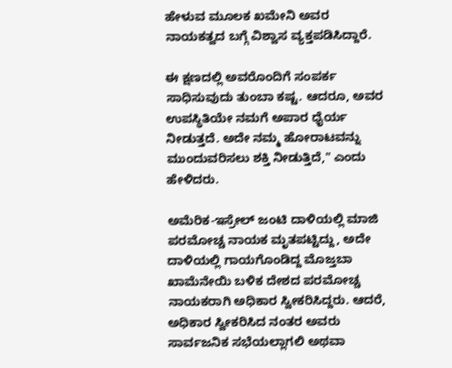ಹೇಳುವ ಮೂಲಕ ಖಮೇನಿ ಅವರ ನಾಯಕತ್ವದ ಬಗ್ಗೆ ವಿಶ್ವಾಸ ವ್ಯಕ್ತಪಡಿಸಿದ್ದಾರೆ.

ಈ ಕ್ಷಣದಲ್ಲಿ ಅವರೊಂದಿಗೆ ಸಂಪರ್ಕ ಸಾಧಿಸುವುದು ತುಂಬಾ ಕಷ್ಟ. ಆದರೂ, ಅವರ ಉಪಸ್ಥಿತಿಯೇ ನಮಗೆ ಅಪಾರ ಧೈರ್ಯ ನೀಡುತ್ತದೆ. ಅದೇ ನಮ್ಮ ಹೋರಾಟವನ್ನು ಮುಂದುವರಿಸಲು ಶಕ್ತಿ ನೀಡುತ್ತಿದೆ," ಎಂದು ಹೇಳಿದರು.

ಅಮೆರಿಕ-ಇಸ್ರೇಲ್ ಜಂಟಿ ದಾಳಿಯಲ್ಲಿ ಮಾಜಿ ಪರಮೋಚ್ಚ ನಾಯಕ ಮೃತಪಟ್ಟಿದ್ದು, ಅದೇ ದಾಳಿಯಲ್ಲಿ ಗಾಯಗೊಂಡಿದ್ದ ಮೊಜ್ತಬಾ ಖಾಮೆನೇಯಿ ಬಳಿಕ ದೇಶದ ಪರಮೋಚ್ಚ ನಾಯಕರಾಗಿ ಅಧಿಕಾರ ಸ್ವೀಕರಿಸಿದ್ದರು. ಆದರೆ, ಅಧಿಕಾರ ಸ್ವೀಕರಿಸಿದ ನಂತರ ಅವರು ಸಾರ್ವಜನಿಕ ಸಭೆಯಲ್ಲಾಗಲಿ ಅಥವಾ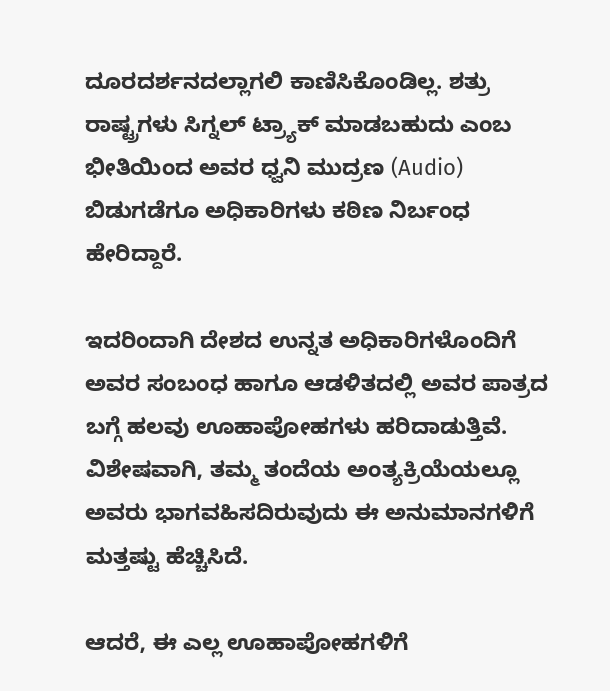ದೂರದರ್ಶನದಲ್ಲಾಗಲಿ ಕಾಣಿಸಿಕೊಂಡಿಲ್ಲ. ಶತ್ರು ರಾಷ್ಟ್ರಗಳು ಸಿಗ್ನಲ್ ಟ್ರ್ಯಾಕ್ ಮಾಡಬಹುದು ಎಂಬ ಭೀತಿಯಿಂದ ಅವರ ಧ್ವನಿ ಮುದ್ರಣ (Audio) ಬಿಡುಗಡೆಗೂ ಅಧಿಕಾರಿಗಳು ಕಠಿಣ ನಿರ್ಬಂಧ ಹೇರಿದ್ದಾರೆ.

ಇದರಿಂದಾಗಿ ದೇಶದ ಉನ್ನತ ಅಧಿಕಾರಿಗಳೊಂದಿಗೆ ಅವರ ಸಂಬಂಧ ಹಾಗೂ ಆಡಳಿತದಲ್ಲಿ ಅವರ ಪಾತ್ರದ ಬಗ್ಗೆ ಹಲವು ಊಹಾಪೋಹಗಳು ಹರಿದಾಡುತ್ತಿವೆ. ವಿಶೇಷವಾಗಿ, ತಮ್ಮ ತಂದೆಯ ಅಂತ್ಯಕ್ರಿಯೆಯಲ್ಲೂ ಅವರು ಭಾಗವಹಿಸದಿರುವುದು ಈ ಅನುಮಾನಗಳಿಗೆ ಮತ್ತಷ್ಟು ಹೆಚ್ಚಿಸಿದೆ.

ಆದರೆ, ಈ ಎಲ್ಲ ಊಹಾಪೋಹಗಳಿಗೆ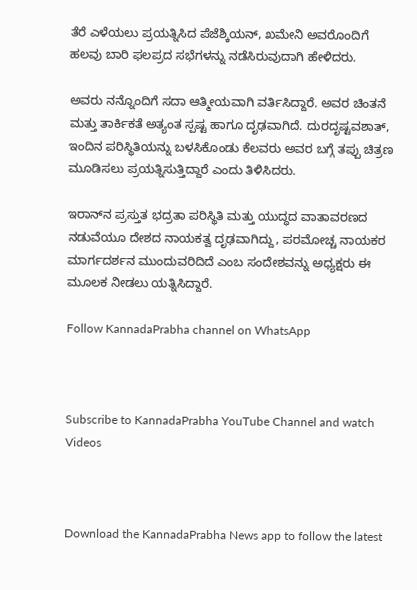ತೆರೆ ಎಳೆಯಲು ಪ್ರಯತ್ನಿಸಿದ ಪೆಜೆಶ್ಕಿಯನ್, ಖಮೇನಿ ಅವರೊಂದಿಗೆ ಹಲವು ಬಾರಿ ಫಲಪ್ರದ ಸಭೆಗಳನ್ನು ನಡೆಸಿರುವುದಾಗಿ ಹೇಳಿದರು.

ಅವರು ನನ್ನೊಂದಿಗೆ ಸದಾ ಆತ್ಮೀಯವಾಗಿ ವರ್ತಿಸಿದ್ದಾರೆ. ಅವರ ಚಿಂತನೆ ಮತ್ತು ತಾರ್ಕಿಕತೆ ಅತ್ಯಂತ ಸ್ಪಷ್ಟ ಹಾಗೂ ದೃಢವಾಗಿದೆ. ದುರದೃಷ್ಟವಶಾತ್, ಇಂದಿನ ಪರಿಸ್ಥಿತಿಯನ್ನು ಬಳಸಿಕೊಂಡು ಕೆಲವರು ಅವರ ಬಗ್ಗೆ ತಪ್ಪು ಚಿತ್ರಣ ಮೂಡಿಸಲು ಪ್ರಯತ್ನಿಸುತ್ತಿದ್ದಾರೆ ಎಂದು ತಿಳಿಸಿದರು.

ಇರಾನ್‌ನ ಪ್ರಸ್ತುತ ಭದ್ರತಾ ಪರಿಸ್ಥಿತಿ ಮತ್ತು ಯುದ್ಧದ ವಾತಾವರಣದ ನಡುವೆಯೂ ದೇಶದ ನಾಯಕತ್ವ ದೃಢವಾಗಿದ್ದು, ಪರಮೋಚ್ಚ ನಾಯಕರ ಮಾರ್ಗದರ್ಶನ ಮುಂದುವರಿದಿದೆ ಎಂಬ ಸಂದೇಶವನ್ನು ಅಧ್ಯಕ್ಷರು ಈ ಮೂಲಕ ನೀಡಲು ಯತ್ನಿಸಿದ್ದಾರೆ.

Follow KannadaPrabha channel on WhatsApp



Subscribe to KannadaPrabha YouTube Channel and watch Videos



Download the KannadaPrabha News app to follow the latest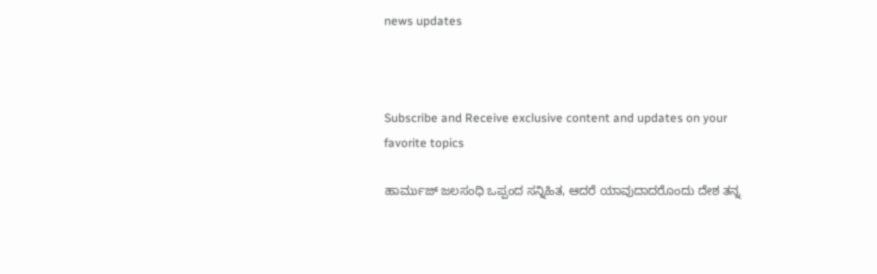news updates



Subscribe and Receive exclusive content and updates on your favorite topics

ಹಾರ್ಮುಜ್ ಜಲಸಂಧಿ ಒಪ್ಪಂದ ಸನ್ನಿಹಿತ, ಆದರೆ ಯಾವುದಾದರೊಂದು ದೇಶ ತನ್ನ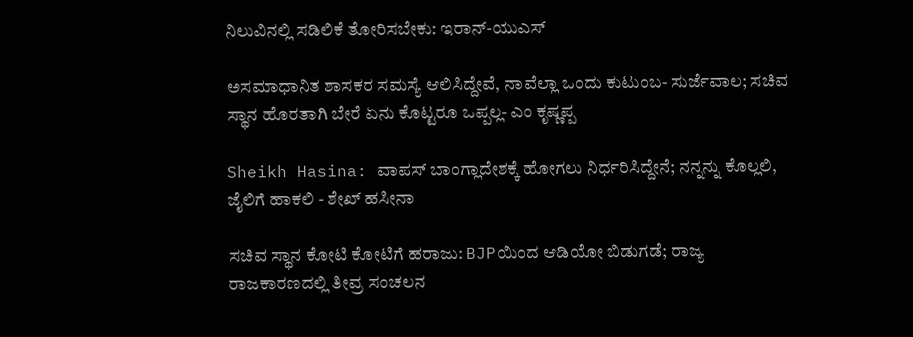ನಿಲುವಿನಲ್ಲಿ ಸಡಿಲಿಕೆ ತೋರಿಸಬೇಕು: ಇರಾನ್-ಯುಎಸ್

ಅಸಮಾಧಾನಿತ ಶಾಸಕರ ಸಮಸ್ಯೆ ಆಲಿಸಿದ್ದೇವೆ, ನಾವೆಲ್ಲಾ ಒಂದು ಕುಟುಂಬ- ಸುರ್ಜೆವಾಲ; ಸಚಿವ ಸ್ಥಾನ ಹೊರತಾಗಿ ಬೇರೆ ಏನು ಕೊಟ್ಟರೂ ಒಪ್ಪಲ್ಲ- ಎಂ ಕೃಷ್ಣಪ್ಪ

Sheikh Hasina: ವಾಪಸ್ ಬಾಂಗ್ಲಾದೇಶಕ್ಕೆ ಹೋಗಲು ನಿರ್ಧರಿಸಿದ್ದೇನೆ; ನನ್ನನ್ನು ಕೊಲ್ಲಲಿ, ಜೈಲಿಗೆ ಹಾಕಲಿ - ಶೇಖ್ ಹಸೀನಾ

ಸಚಿವ ಸ್ಥಾನ ಕೋಟಿ ಕೋಟಿಗೆ ಹರಾಜು: BJPಯಿಂದ ಆಡಿಯೋ ಬಿಡುಗಡೆ; ರಾಜ್ಯ ರಾಜಕಾರಣದಲ್ಲಿ ತೀವ್ರ ಸಂಚಲನ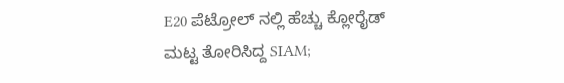E20 ಪೆಟ್ರೋಲ್ ನಲ್ಲಿ ಹೆಚ್ಚು ಕ್ಲೋರೈಡ್ ಮಟ್ಟ ತೋರಿಸಿದ್ದ SIAM;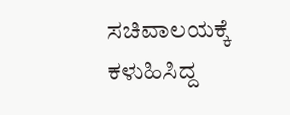ಸಚಿವಾಲಯಕ್ಕೆ ಕಳುಹಿಸಿದ್ದ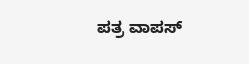ಪತ್ರ ವಾಪಸ್